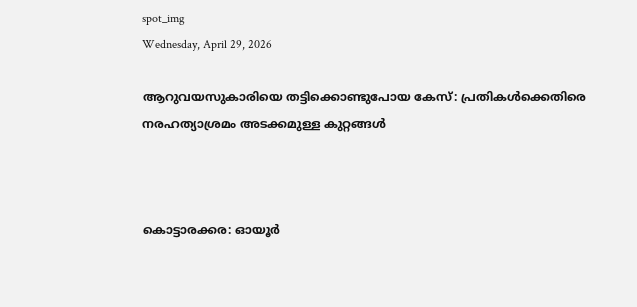spot_img
Wednesday, April 29, 2026

ആറുവയസുകാരിയെ തട്ടിക്കൊണ്ടുപോയ കേസ്: പ്രതികള്‍ക്കെതിരെ നരഹത്യാശ്രമം അടക്കമുള്ള കുറ്റങ്ങള്‍



കൊട്ടാരക്കര: ഓയൂര്‍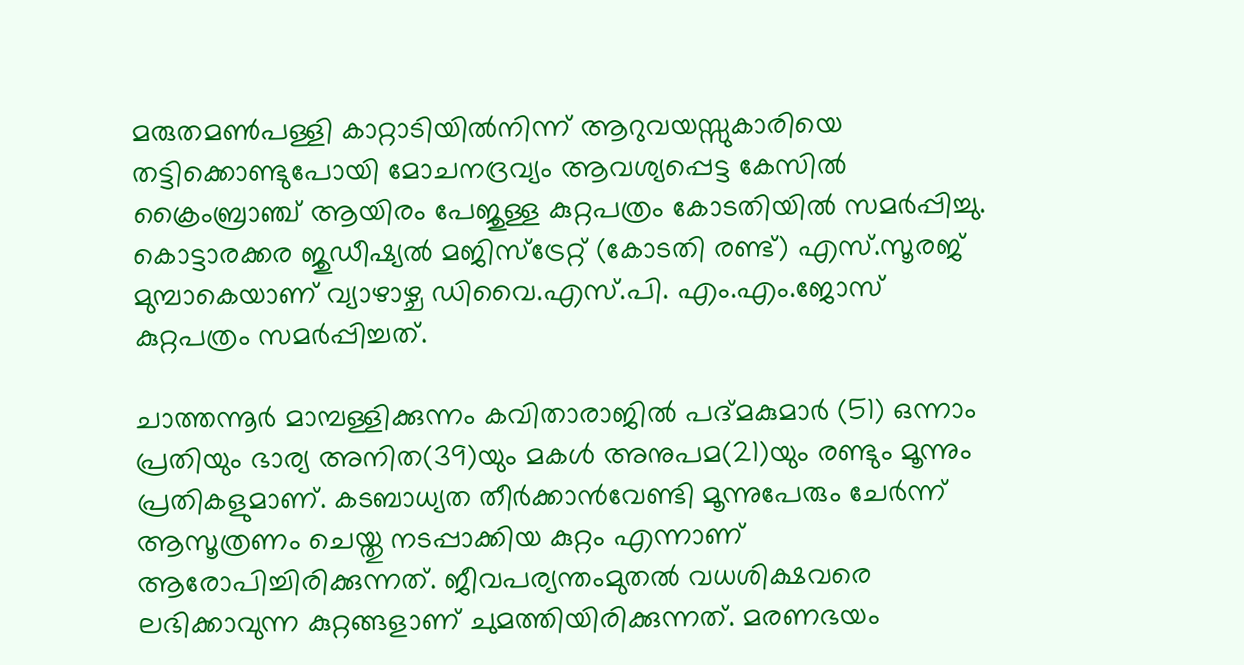മരുതമണ്‍പള്ളി കാറ്റാടിയില്‍നിന്ന് ആറുവയസ്സുകാരിയെ തട്ടിക്കൊണ്ടുപോയി മോചനദ്രവ്യം ആവശ്യപ്പെട്ട കേസില്‍ ക്രൈംബ്രാഞ്ച് ആയിരം പേജുള്ള കുറ്റപത്രം കോടതിയില്‍ സമര്‍പ്പിച്ചു. കൊട്ടാരക്കര ജുഡീഷ്യല്‍ മജിസ്ട്രേറ്റ് (കോടതി രണ്ട്) എസ്.സൂരജ് മുമ്പാകെയാണ് വ്യാഴാഴ്ച ഡിവൈ.എസ്.പി. എം.എം.ജോസ് കുറ്റപത്രം സമര്‍പ്പിച്ചത്.

ചാത്തന്നൂര്‍ മാമ്പള്ളിക്കുന്നം കവിതാരാജില്‍ പദ്മകുമാര്‍ (51) ഒന്നാം പ്രതിയും ഭാര്യ അനിത(39)യും മകള്‍ അനുപമ(21)യും രണ്ടും മൂന്നും പ്രതികളുമാണ്. കടബാധ്യത തീര്‍ക്കാന്‍വേണ്ടി മൂന്നുപേരും ചേര്‍ന്ന് ആസൂത്രണം ചെയ്തു നടപ്പാക്കിയ കുറ്റം എന്നാണ് ആരോപിച്ചിരിക്കുന്നത്. ജീവപര്യന്തംമുതല്‍ വധശിക്ഷവരെ ലഭിക്കാവുന്ന കുറ്റങ്ങളാണ് ചുമത്തിയിരിക്കുന്നത്. മരണഭയം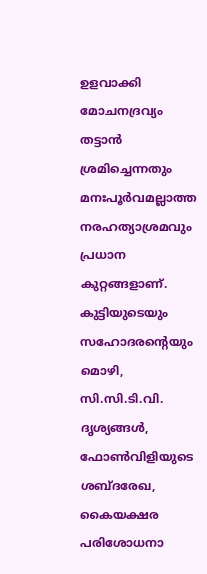ഉളവാക്കി മോചനദ്രവ്യം തട്ടാന്‍ ശ്രമിച്ചെന്നതും മനഃപൂര്‍വമല്ലാത്ത നരഹത്യാശ്രമവും പ്രധാന കുറ്റങ്ങളാണ്. കുട്ടിയുടെയും സഹോദരന്റെയും മൊഴി, സി.സി.ടി.വി. ദൃശ്യങ്ങള്‍, ഫോണ്‍വിളിയുടെ ശബ്ദരേഖ, കൈയക്ഷര പരിശോധനാ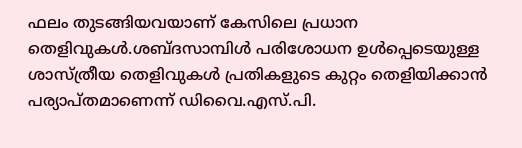ഫലം തുടങ്ങിയവയാണ് കേസിലെ പ്രധാന തെളിവുകള്‍.ശബ്ദസാമ്പിള്‍ പരിശോധന ഉള്‍പ്പെടെയുള്ള ശാസ്ത്രീയ തെളിവുകള്‍ പ്രതികളുടെ കുറ്റം തെളിയിക്കാന്‍ പര്യാപ്തമാണെന്ന് ഡിവൈ.എസ്.പി.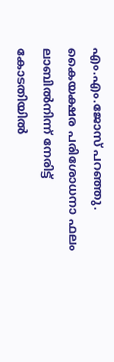എം.എം.ജോസ് പറഞ്ഞു. കൈയക്ഷര പരിശോധനാ ഫലം ലാബില്‍നിന്ന് നേരിട്ട് കോടതിയില്‍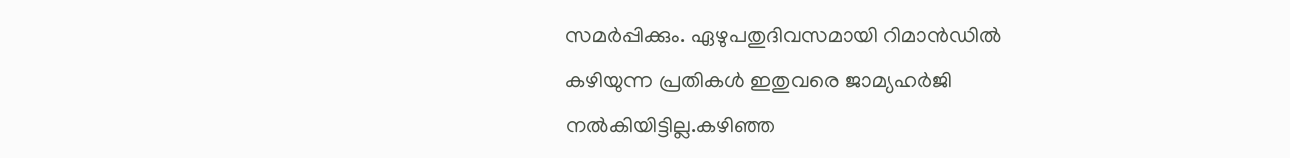സമര്‍പ്പിക്കും. ഏഴുപതുദിവസമായി റിമാന്‍ഡില്‍ കഴിയുന്ന പ്രതികള്‍ ഇതുവരെ ജാമ്യഹര്‍ജി നല്‍കിയിട്ടില്ല.കഴിഞ്ഞ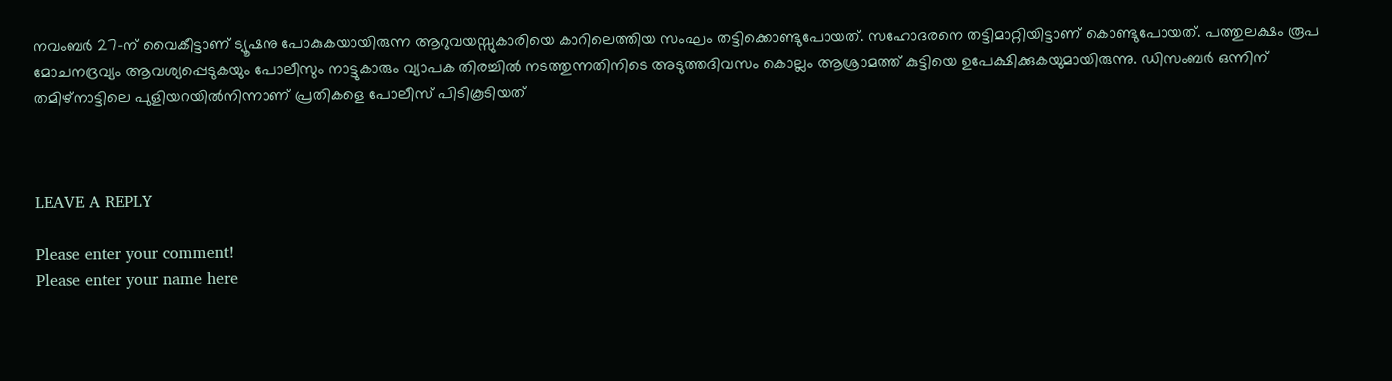നവംബര്‍ 27-ന് വൈകീട്ടാണ് ട്യൂഷനു പോകുകയായിരുന്ന ആറുവയസ്സുകാരിയെ കാറിലെത്തിയ സംഘം തട്ടിക്കൊണ്ടുപോയത്. സഹോദരനെ തട്ടിമാറ്റിയിട്ടാണ് കൊണ്ടുപോയത്. പത്തുലക്ഷം രൂപ മോചനദ്രവ്യം ആവശ്യപ്പെടുകയും പോലീസും നാട്ടുകാരും വ്യാപക തിരച്ചില്‍ നടത്തുന്നതിനിടെ അടുത്തദിവസം കൊല്ലം ആശ്രാമത്ത് കുട്ടിയെ ഉപേക്ഷിക്കുകയുമായിരുന്നു. ഡിസംബര്‍ ഒന്നിന് തമിഴ്നാട്ടിലെ പുളിയറയില്‍നിന്നാണ് പ്രതികളെ പോലീസ് പിടികൂടിയത്



LEAVE A REPLY

Please enter your comment!
Please enter your name here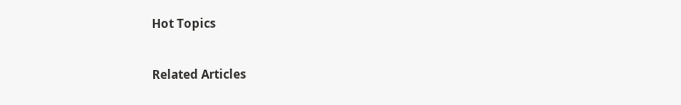Hot Topics

Related Articles